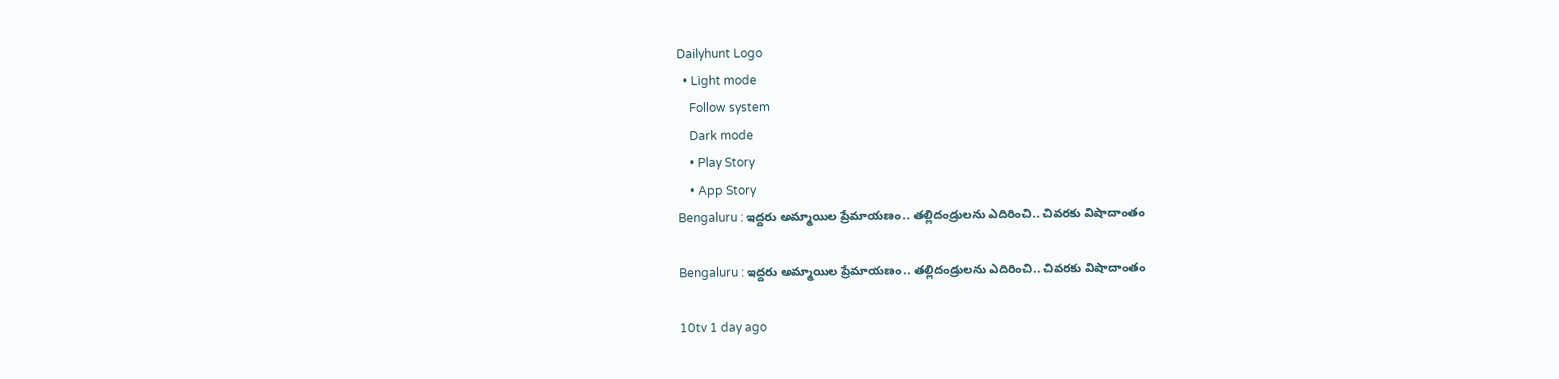Dailyhunt Logo
  • Light mode
    Follow system
    Dark mode
    • Play Story
    • App Story
Bengaluru : ఇద్దరు అమ్మాయిల ప్రేమాయణం.. తల్లిదండ్రులను ఎదిరించి.. చివరకు విషాదాంతం

Bengaluru : ఇద్దరు అమ్మాయిల ప్రేమాయణం.. తల్లిదండ్రులను ఎదిరించి.. చివరకు విషాదాంతం

10tv 1 day ago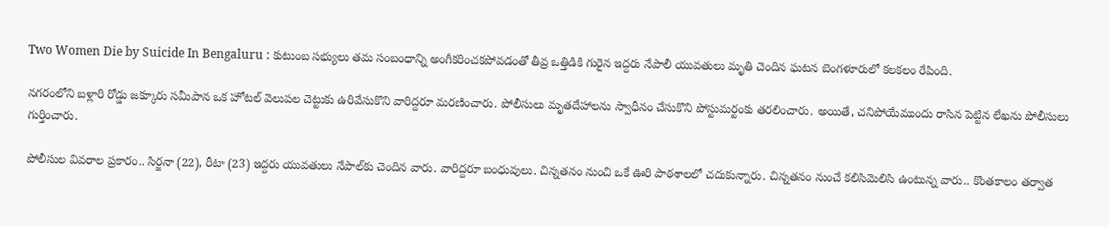Two Women Die by Suicide In Bengaluru : కుటుంబ సభ్యులు తమ సంబంధాన్ని అంగీకరించకపోవడంతో తీవ్ర ఒత్తిడికి గురైన ఇద్దరు నేపాలీ యువతులు మృతి చెందిన ఘటన బెంగళూరులో కలకలం రేపింది.

నగరంలోని బళ్లారి రోడ్డు జక్కూరు సమీపాన ఒక హోటల్ వెలుపల చెట్టుకు ఉరివేసుకొని వారిద్దరూ మరణించారు. పోలీసులు మృతదేహాలను స్వాధీనం చేసుకొని పోస్టుమర్టంకు తరలించారు. అయితే, చనిపోయేముందు రాసిన పెట్టిన లేఖను పోలీసులు గుర్తించారు.

పోలీసుల వివరాల ప్రకారం.. సిర్జనా (22), రీటా (23) ఇద్దరు యువతులు నేపాల్‌కు చెందిన వారు. వారిద్దరూ బంధువులు. చిన్నతనం నుంచి ఒకే ఊరి పాఠశాలలో చదుకున్నారు. చిన్నతనం నుంచే కలిసిమెలిసి ఉంటున్న వారు.. కొంతకాలం తర్వాత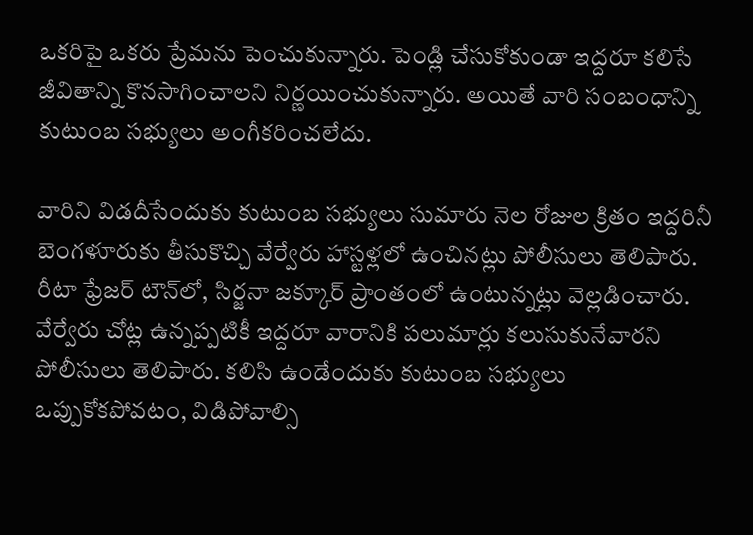ఒకరిపై ఒకరు ప్రేమను పెంచుకున్నారు. పెండ్లి చేసుకోకుండా ఇద్దరూ కలిసే జీవితాన్ని కొనసాగించాలని నిర్ణయించుకున్నారు. అయితే వారి సంబంధాన్ని కుటుంబ సభ్యులు అంగీకరించలేదు.

వారిని విడదీసేందుకు కుటుంబ సభ్యులు సుమారు నెల రోజుల క్రితం ఇద్దరినీ బెంగళూరుకు తీసుకొచ్చి వేర్వేరు హాస్టళ్లలో ఉంచినట్లు పోలీసులు తెలిపారు. రీటా ఫ్రేజర్ టౌన్‌లో, సిర్జనా జక్కూర్ ప్రాంతంలో ఉంటున్నట్లు వెల్లడించారు. వేర్వేరు చోట్ల ఉన్నప్పటికీ ఇద్దరూ వారానికి పలుమార్లు కలుసుకునేవారని పోలీసులు తెలిపారు. కలిసి ఉండేందుకు కుటుంబ సభ్యులు ఒప్పుకోకపోవటం, విడిపోవాల్సి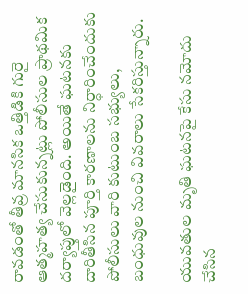రావడంతో తీవ్ర మానసిక ఒత్తిడికి గురై ఆత్మహత్య చేసుకున్నట్లు పోలీసుల ప్రాథమిక దర్యాప్తులో వెల్లడైంది. అయితే ఘటనకు దారితీసిన పూర్తి కారణాలను నిర్ధారించేందుకు పోలీసులు వారి కుటుంబ సభ్యులు, బంధువుల నుంచి వివరాలు సేకరిస్తున్నారు.

యువతుల మృతి ఘటనపై కేసు నమోదు చేసిన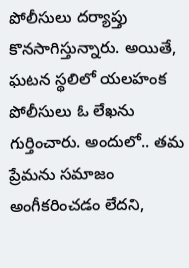పోలీసులు దర్యాప్తు కొనసాగిస్తున్నారు. అయితే, ఘటన స్థలిలో యలహంక పోలీసులు ఓ లేఖను గుర్తించారు. అందులో.. తమ ప్రేమను సమాజం అంగీకరించడం లేదని,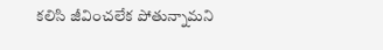కలిసి జీవించలేక పోతున్నామని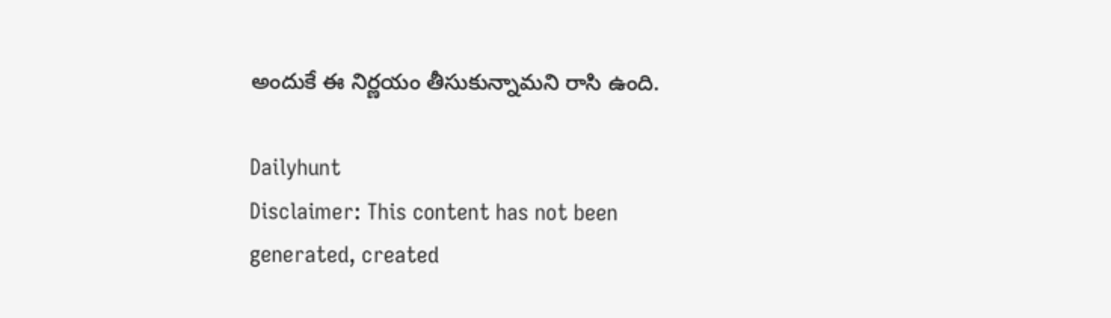అందుకే ఈ నిర్ణయం తీసుకున్నామని రాసి ఉంది.

Dailyhunt
Disclaimer: This content has not been generated, created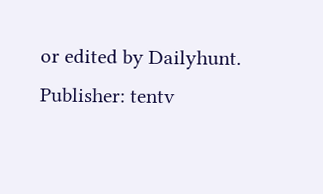or edited by Dailyhunt. Publisher: tentv